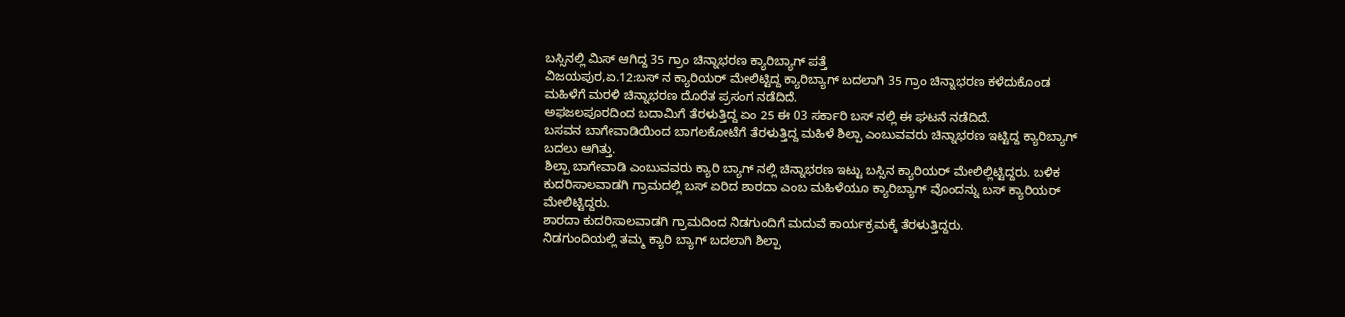ಬಸ್ಸಿನಲ್ಲಿ ಮಿಸ್ ಆಗಿದ್ದ 35 ಗ್ರಾಂ ಚಿನ್ನಾಭರಣ ಕ್ಯಾರಿಬ್ಯಾಗ್ ಪತ್ತೆ
ವಿಜಯಪುರ,ಏ.12:ಬಸ್ ನ ಕ್ಯಾರಿಯರ್ ಮೇಲಿಟ್ಟಿದ್ದ ಕ್ಯಾರಿಬ್ಯಾಗ್ ಬದಲಾಗಿ 35 ಗ್ರಾಂ ಚಿನ್ನಾಭರಣ ಕಳೆದುಕೊಂಡ ಮಹಿಳೆಗೆ ಮರಳಿ ಚಿನ್ನಾಭರಣ ದೊರೆತ ಪ್ರಸಂಗ ನಡೆದಿದೆ.
ಅಫಜಲಪೂರದಿಂದ ಬದಾಮಿಗೆ ತೆರಳುತ್ತಿದ್ದ ಏಂ 25 ಈ 03 ಸರ್ಕಾರಿ ಬಸ್ ನಲ್ಲಿ ಈ ಘಟನೆ ನಡೆದಿದೆ.
ಬಸವನ ಬಾಗೇವಾಡಿಯಿಂದ ಬಾಗಲಕೋಟೆಗೆ ತೆರಳುತ್ತಿದ್ದ ಮಹಿಳೆ ಶಿಲ್ಪಾ ಎಂಬುವವರು ಚಿನ್ನಾಭರಣ ಇಟ್ಟಿದ್ದ ಕ್ಯಾರಿಬ್ಯಾಗ್ ಬದಲು ಆಗಿತ್ತು.
ಶಿಲ್ಪಾ ಬಾಗೇವಾಡಿ ಎಂಬುವವರು ಕ್ಯಾರಿ ಬ್ಯಾಗ್ ನಲ್ಲಿ ಚಿನ್ನಾಭರಣ ಇಟ್ಟು ಬಸ್ಸಿನ ಕ್ಯಾರಿಯರ್ ಮೇಲಿಲ್ಲಿಟ್ಟಿದ್ದರು. ಬಳಿಕ ಕುದರಿಸಾಲವಾಡಗಿ ಗ್ರಾಮದಲ್ಲಿ ಬಸ್ ಏರಿದ ಶಾರದಾ ಎಂಬ ಮಹಿಳೆಯೂ ಕ್ಯಾರಿಬ್ಯಾಗ್ ವೊಂದನ್ನು ಬಸ್ ಕ್ಯಾರಿಯರ್ ಮೇಲಿಟ್ಟಿದ್ದರು.
ಶಾರದಾ ಕುದರಿಸಾಲವಾಡಗಿ ಗ್ರಾಮದಿಂದ ನಿಡಗುಂದಿಗೆ ಮದುವೆ ಕಾರ್ಯಕ್ರಮಕ್ಕೆ ತೆರಳುತ್ತಿದ್ದರು.
ನಿಡಗುಂದಿಯಲ್ಲಿ ತಮ್ಮ ಕ್ಯಾರಿ ಬ್ಯಾಗ್ ಬದಲಾಗಿ ಶಿಲ್ಪಾ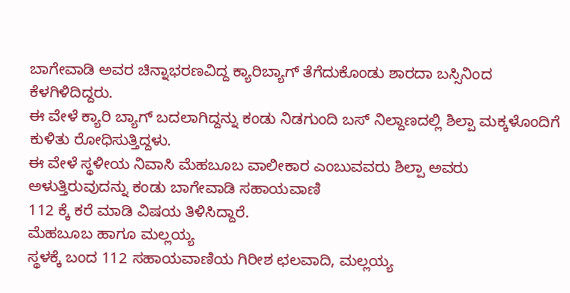ಬಾಗೇವಾಡಿ ಅವರ ಚಿನ್ನಾಭರಣವಿದ್ದ ಕ್ಯಾರಿಬ್ಯಾಗ್ ತೆಗೆದುಕೊಂಡು ಶಾರದಾ ಬಸ್ಸಿನಿಂದ ಕೆಳಗಿಳಿದಿದ್ದರು.
ಈ ವೇಳೆ ಕ್ಯಾರಿ ಬ್ಯಾಗ್ ಬದಲಾಗಿದ್ದನ್ನು ಕಂಡು ನಿಡಗುಂದಿ ಬಸ್ ನಿಲ್ದಾಣದಲ್ಲಿ ಶಿಲ್ಪಾ ಮಕ್ಕಳೊಂದಿಗೆ ಕುಳಿತು ರೋಧಿಸುತ್ತಿದ್ದಳು.
ಈ ವೇಳೆ ಸ್ಥಳೀಯ ನಿವಾಸಿ ಮೆಹಬೂಬ ವಾಲೀಕಾರ ಎಂಬುವವರು ಶಿಲ್ಪಾ ಅವರು ಅಳುತ್ತಿರುವುದನ್ನು ಕಂಡು ಬಾಗೇವಾಡಿ ಸಹಾಯವಾಣಿ
112 ಕ್ಕೆ ಕರೆ ಮಾಡಿ ವಿಷಯ ತಿಳಿಸಿದ್ದಾರೆ.
ಮೆಹಬೂಬ ಹಾಗೂ ಮಲ್ಲಯ್ಯ
ಸ್ಥಳಕ್ಕೆ ಬಂದ 112 ಸಹಾಯವಾಣಿಯ ಗಿರೀಶ ಛಲವಾದಿ, ಮಲ್ಲಯ್ಯ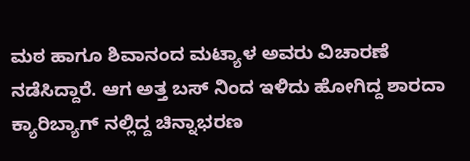ಮಠ ಹಾಗೂ ಶಿವಾನಂದ ಮಟ್ಯಾಳ ಅವರು ವಿಚಾರಣೆ ನಡೆಸಿದ್ದಾರೆ. ಆಗ ಅತ್ತ ಬಸ್ ನಿಂದ ಇಳಿದು ಹೋಗಿದ್ದ ಶಾರದಾ ಕ್ಯಾರಿಬ್ಯಾಗ್ ನಲ್ಲಿದ್ದ ಚಿನ್ನಾಭರಣ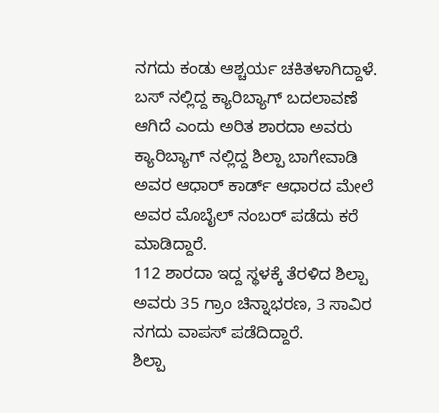ನಗದು ಕಂಡು ಆಶ್ಚರ್ಯ ಚಕಿತಳಾಗಿದ್ದಾಳೆ.
ಬಸ್ ನಲ್ಲಿದ್ದ ಕ್ಯಾರಿಬ್ಯಾಗ್ ಬದಲಾವಣೆ ಆಗಿದೆ ಎಂದು ಅರಿತ ಶಾರದಾ ಅವರು ಕ್ಯಾರಿಬ್ಯಾಗ್ ನಲ್ಲಿದ್ದ ಶಿಲ್ಪಾ ಬಾಗೇವಾಡಿ ಅವರ ಆಧಾರ್ ಕಾರ್ಡ್ ಆಧಾರದ ಮೇಲೆ ಅವರ ಮೊಬೈಲ್ ನಂಬರ್ ಪಡೆದು ಕರೆ ಮಾಡಿದ್ದಾರೆ.
112 ಶಾರದಾ ಇದ್ದ ಸ್ಥಳಕ್ಕೆ ತೆರಳಿದ ಶಿಲ್ಪಾ ಅವರು 35 ಗ್ರಾಂ ಚಿನ್ನಾಭರಣ, 3 ಸಾವಿರ ನಗದು ವಾಪಸ್ ಪಡೆದಿದ್ದಾರೆ.
ಶಿಲ್ಪಾ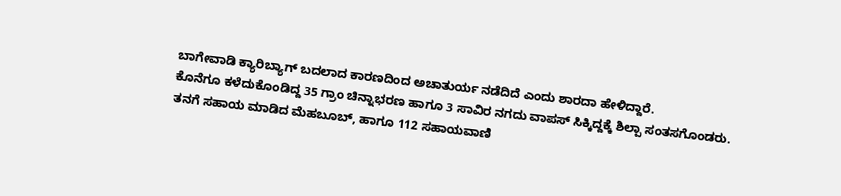ಬಾಗೇವಾಡಿ ಕ್ಯಾರಿಬ್ಯಾಗ್ ಬದಲಾದ ಕಾರಣದಿಂದ ಅಚಾತುರ್ಯ ನಡೆದಿದೆ ಎಂದು ಶಾರದಾ ಹೇಳಿದ್ದಾರೆ.
ಕೊನೆಗೂ ಕಳೆದುಕೊಂಡಿದ್ದ 35 ಗ್ರಾಂ ಚಿನ್ನಾಭರಣ ಹಾಗೂ 3 ಸಾವಿರ ನಗದು ವಾಪಸ್ ಸಿಕ್ಕಿದ್ದಕ್ಕೆ ಶಿಲ್ಪಾ ಸಂತಸಗೊಂಡರು.
ತನಗೆ ಸಹಾಯ ಮಾಡಿದ ಮೆಹಬೂಬ್, ಹಾಗೂ 112 ಸಹಾಯವಾಣಿ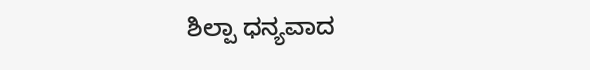ಶಿಲ್ಪಾ ಧನ್ಯವಾದ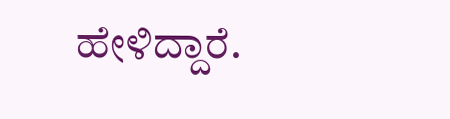ಹೇಳಿದ್ದಾರೆ.